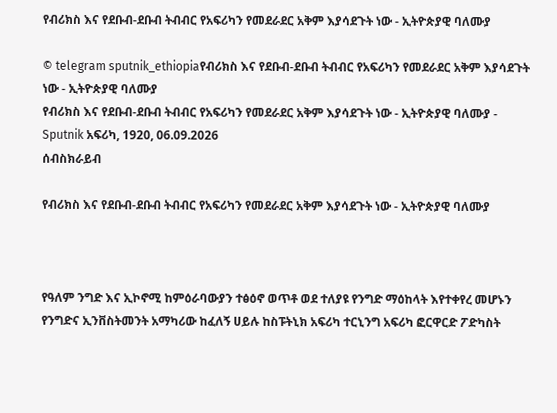የብሪክስ እና የደቡብ-ደቡብ ትብብር የአፍሪካን የመደራደር አቅም እያሳደጉት ነው - ኢትዮጵያዊ ባለሙያ

© telegram sputnik_ethiopiaየብሪክስ እና የደቡብ-ደቡብ ትብብር የአፍሪካን የመደራደር አቅም እያሳደጉት ነው - ኢትዮጵያዊ ባለሙያ
የብሪክስ እና የደቡብ-ደቡብ ትብብር የአፍሪካን የመደራደር አቅም እያሳደጉት ነው - ኢትዮጵያዊ ባለሙያ - Sputnik አፍሪካ, 1920, 06.09.2026
ሰብስክራይብ

የብሪክስ እና የደቡብ-ደቡብ ትብብር የአፍሪካን የመደራደር አቅም እያሳደጉት ነው - ኢትዮጵያዊ ባለሙያ



የዓለም ንግድ እና ኢኮኖሚ ከምዕራባውያን ተፅዕኖ ወጥቶ ወደ ተለያዩ የንግድ ማዕከላት እየተቀየረ መሆኑን የንግድና ኢንቨስትመንት አማካሪው ከፈለኝ ሀይሉ ከስፑትኒክ አፍሪካ ተርኒንግ አፍሪካ ፎርዋርድ ፖድካስት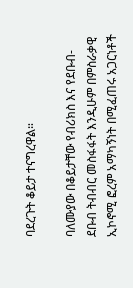ባደረጉት ቆይታ ተናግረዋል።

ባለሙያው በቆይታቸው የብሪክስ እና የደቡብ-ደቡብ ትብብር መስፋፋት እንዲሁም በምስራቃዊ ኢኮኖሚ ፎረም አማካኝነት በሚፈጠሩ አጋርነቶች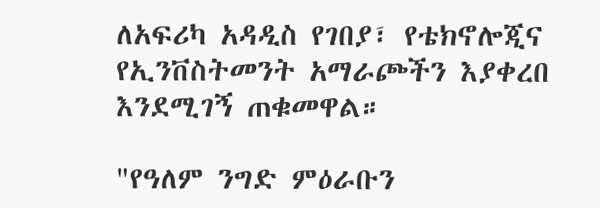ለአፍሪካ አዳዲስ የገበያ፣ የቴክኖሎጂና የኢንቨስትመንት አማራጮችን እያቀረበ እንደሚገኝ ጠቁመዋል።

"የዓለም ንግድ ምዕራቡን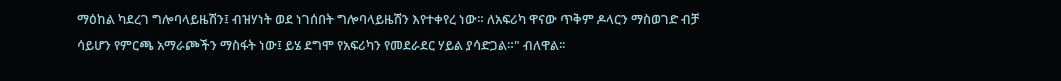ማዕከል ካደረገ ግሎባላይዜሽን፤ ብዝሃነት ወደ ነገሰበት ግሎባላይዜሽን እየተቀየረ ነው። ለአፍሪካ ዋናው ጥቅም ዶላርን ማስወገድ ብቻ ሳይሆን የምርጫ አማራጮችን ማስፋት ነው፤ ይሄ ደግሞ የአፍሪካን የመደራደር ሃይል ያሳድጋል።" ብለዋል፡፡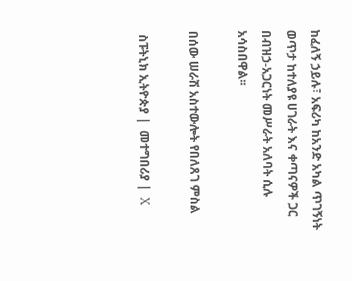ከፈለኝ ኃይሉ፣ አፍሪካ ከአንድ አካል ጥገኝነት ወጥታ ከተለያዩ ሀገራት እና ቀጣናዎች ጋር በብዝኃ-አጋርነት መሥራት አለባት ሲሉ አሳስበዋል፡፡

በሰው ሠራሽ አስተውሎት የበለጸገ ምስል

 ስፑትኒክ ኢትዮጵያ |  መተግበሪያ |  X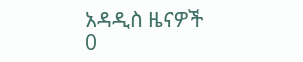አዳዲስ ዜናዎች
0